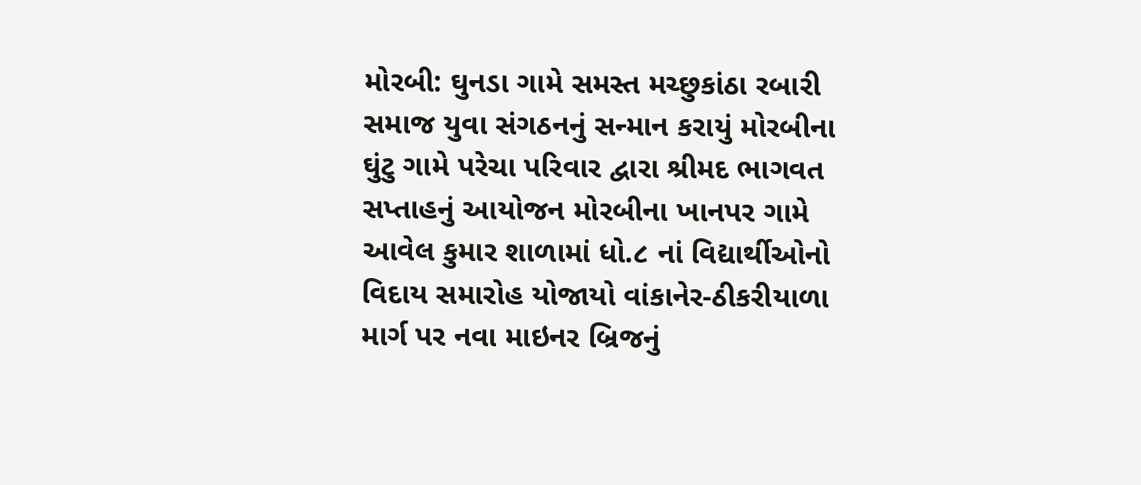મોરબી: ઘુનડા ગામે સમસ્ત મચ્છુકાંઠા રબારી સમાજ યુવા સંગઠનનું સન્માન કરાયું મોરબીના ઘુંટુ ગામે પરેચા પરિવાર દ્વારા શ્રીમદ ભાગવત સપ્તાહનું આયોજન મોરબીના ખાનપર ગામે આવેલ કુમાર શાળામાં ધો.૮ નાં વિદ્યાર્થીઓનો વિદાય સમારોહ યોજાયો વાંકાનેર-ઠીકરીયાળા માર્ગ પર નવા માઇનર બ્રિજનું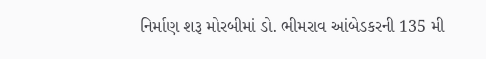નિર્માણ શરૂ મોરબીમાં ડો. ભીમરાવ આંબેડકરની 135 મી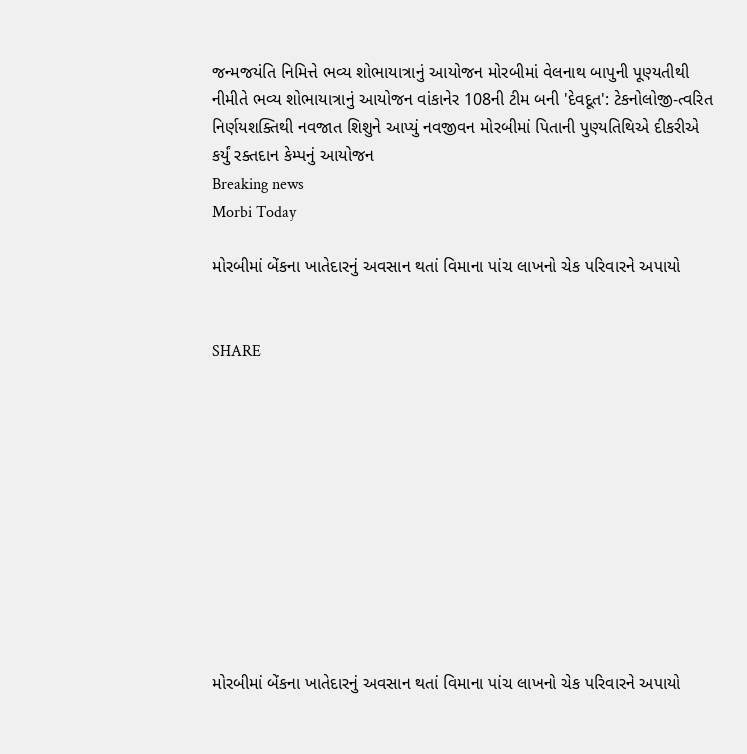જન્મજયંતિ નિમિત્તે ભવ્ય શોભાયાત્રાનું આયોજન મોરબીમાં વેલનાથ બાપુની પૂણ્યતીથી નીમીતે ભવ્ય શોભાયાત્રાનું આયોજન વાંકાનેર 108ની ટીમ બની 'દેવદૂત': ટેકનોલોજી-ત્વરિત નિર્ણયશક્તિથી નવજાત શિશુને આપ્યું નવજીવન મોરબીમાં પિતાની પુણ્યતિથિએ દીકરીએ કર્યું રક્તદાન કેમ્પનું આયોજન
Breaking news
Morbi Today

મોરબીમાં બેંકના ખાતેદારનું અવસાન થતાં વિમાના પાંચ લાખનો ચેક પરિવારને અપાયો


SHARE











મોરબીમાં બેંકના ખાતેદારનું અવસાન થતાં વિમાના પાંચ લાખનો ચેક પરિવારને અપાયો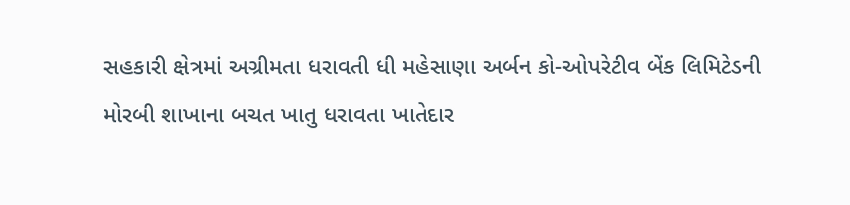સહકારી ક્ષેત્રમાં અગ્રીમતા ધરાવતી ધી મહેસાણા અર્બન કો-ઓપરેટીવ બેંક લિમિટેડની મોરબી શાખાના બચત ખાતુ ધરાવતા ખાતેદાર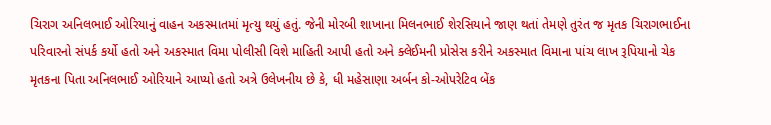ચિરાગ અનિલભાઈ ઓરિયાનું વાહન અકસ્માતમાં મૃત્યુ થયું હતું. જેની મોરબી શાખાના મિલનભાઈ શેરસિયાને જાણ થતાં તેમણે તુરંત જ મૃતક ચિરાગભાઈના પરિવારનો સંપર્ક કર્યો હતો અને અકસ્માત વિમા પોલીસી વિશે માહિતી આપી હતો અને ક્લેઈમની પ્રોસેસ કરીને અકસ્માત વિમાના પાંચ લાખ રૂપિયાનો ચેક મૃતકના પિતા અનિલભાઈ ઓરિયાને આપ્યો હતો અત્રે ઉલેખનીય છે કે, ધી મહેસાણા અર્બન કો-ઓપરેટિવ બેંક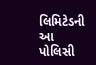લિમિટેડની આ પોલિસી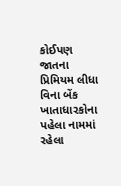કોઈપણ જાતના પ્રિમિયમ લીધા વિના બેંક ખાતાધારકોના પહેલા નામમાં રહેલા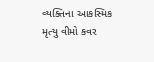વ્યક્તિના આકસ્મિક મૃત્યુ વીમો કવર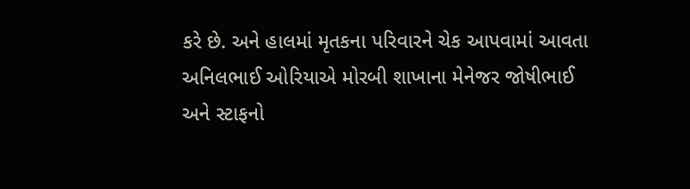કરે છે. અને હાલમાં મૃતકના પરિવારને ચેક આપવામાં આવતા અનિલભાઈ ઓરિયાએ મોરબી શાખાના મેનેજર જોષીભાઈ અને સ્ટાફનો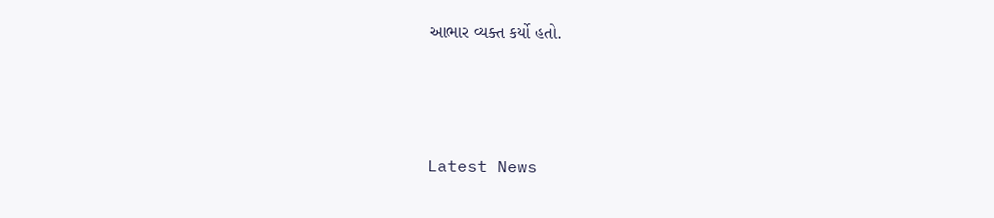આભાર વ્યક્ત કર્યો હતો.






Latest News